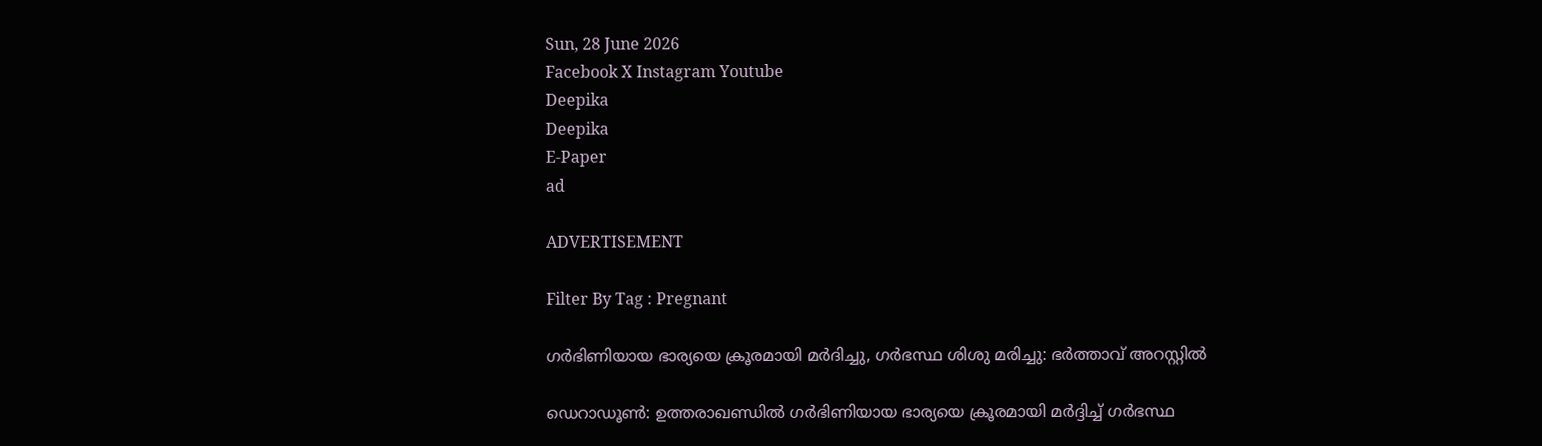Sun, 28 June 2026
Facebook X Instagram Youtube
Deepika
Deepika
E-Paper
ad

ADVERTISEMENT

Filter By Tag : Pregnant

ഗർഭിണിയായ ഭാര്യയെ ക്രൂരമായി മർദിച്ചു, ഗർഭസ്ഥ ശിശു മരിച്ചു: ഭർത്താവ് അറസ്റ്റിൽ

ഡെറാഡൂൺ: ഉത്തരാഖണ്ഡിൽ ഗർഭിണിയായ ഭാര്യയെ ക്രൂരമായി മർദ്ദിച്ച് ഗർഭസ്ഥ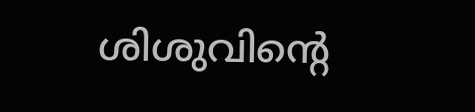ശിശുവിന്‍റെ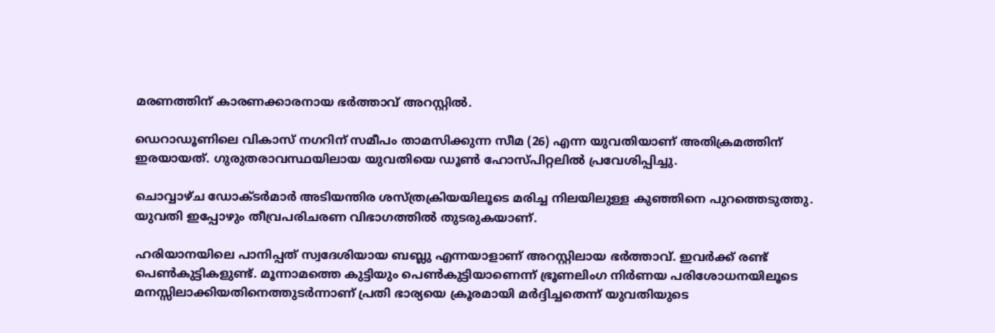മരണത്തിന് കാരണക്കാരനായ ഭർത്താവ് അറസ്റ്റിൽ.

ഡെറാഡൂണിലെ വികാസ് നഗറിന് സമീപം താമസിക്കുന്ന സീമ (26) എന്ന യുവതിയാണ് അതിക്രമത്തിന് ഇരയായത്. ഗുരുതരാവസ്ഥയിലായ യുവതിയെ ഡൂൺ ഹോസ്പിറ്റലിൽ പ്രവേശിപ്പിച്ചു.

ചൊവ്വാഴ്ച ഡോക്ടർമാർ അടിയന്തിര ശസ്ത്രക്രിയയിലൂടെ മരിച്ച നിലയിലുള്ള കുഞ്ഞിനെ പുറത്തെടുത്തു. യുവതി ഇപ്പോഴും തീവ്രപരിചരണ വിഭാഗത്തിൽ തുടരുകയാണ്.

ഹരിയാനയിലെ പാനിപ്പത് സ്വദേശിയായ ബബ്ലു എന്നയാളാണ് അറസ്റ്റിലായ ഭർത്താവ്. ഇവർക്ക് രണ്ട് പെൺകുട്ടികളുണ്ട്. മൂന്നാമത്തെ കുട്ടിയും പെൺകുട്ടിയാണെന്ന് ഭ്രൂണലിംഗ നിർണയ പരിശോധനയിലൂടെ മനസ്സിലാക്കിയതിനെത്തുടർന്നാണ് പ്രതി ഭാര്യയെ ക്രൂരമായി മർദ്ദിച്ചതെന്ന് യുവതിയുടെ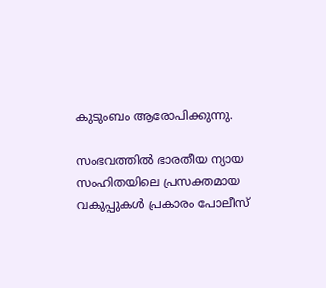കുടുംബം ആരോപിക്കുന്നു.

സംഭവത്തിൽ ഭാരതീയ ന്യായ സംഹിതയിലെ പ്രസക്തമായ വകുപ്പുകൾ പ്രകാരം പോലീസ്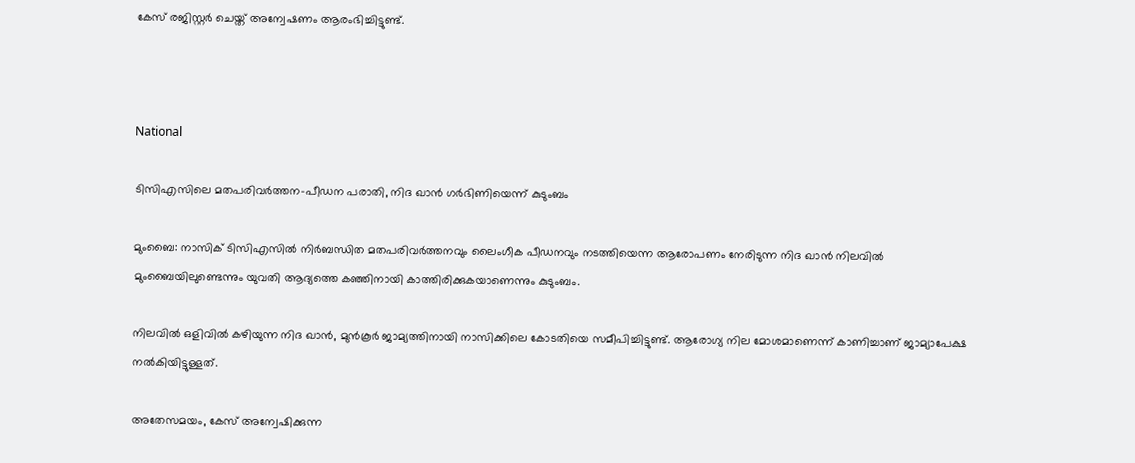കേസ് രജിസ്റ്റർ ചെയ്ത് അന്വേഷണം ആരംഭിച്ചിട്ടുണ്ട്.



National

ടിസിഎസിലെ മതപരിവർത്തന-പീഡന പരാതി, നിദ ഖാൻ ഗർഭിണിയെന്ന് കുടുംബം

മുംബൈ: നാസിക് ടിസിഎസിൽ നിര്‍ബന്ധിത മതപരിവര്‍ത്തനവും ലൈംഗീക പീഡനവും നടത്തിയെന്ന ആരോപണം നേരിടുന്ന നിദ ഖാന്‍ നിലവില്‍ മുംബൈയിലുണ്ടെന്നും യുവതി ആദ്യത്തെ കഞ്ഞിനായി കാത്തിരിക്കുകയാണെന്നും കുടുംബം.

നിലവില്‍ ഒളിവില്‍ കഴിയുന്ന നിദ ഖാന്‍, മുന്‍കൂര്‍ ജാമ്യത്തിനായി നാസിക്കിലെ കോടതിയെ സമീപിച്ചിട്ടുണ്ട്. ആരോഗ്യ നില മോശമാണെന്ന് കാണിച്ചാണ് ജാമ്യാപേക്ഷ നല്‍കിയിട്ടുള്ളത്.

അതേസമയം, കേസ് അന്വേഷിക്കുന്ന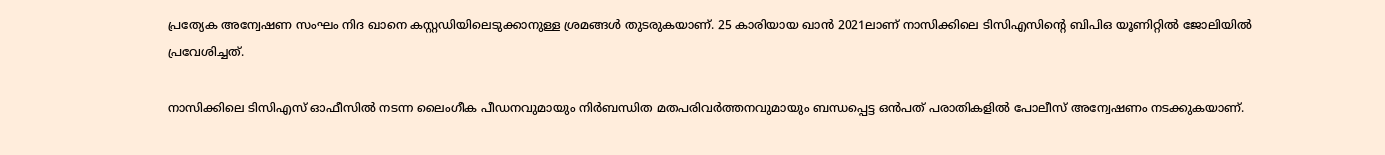പ്രത്യേക അന്വേഷണ സംഘം നിദ ഖാനെ കസ്റ്റഡിയിലെടുക്കാനുള്ള ശ്രമങ്ങള്‍ തുടരുകയാണ്. 25 കാരിയായ ഖാന്‍ 2021ലാണ് നാസിക്കിലെ ടിസിഎസിന്‍റെ ബിപിഒ യൂണിറ്റില്‍ ജോലിയില്‍ പ്രവേശിച്ചത്.

നാസിക്കിലെ ടിസിഎസ് ഓഫീസില്‍ നടന്ന ലൈംഗീക പീഡനവുമായും നിര്‍ബന്ധിത മതപരിവര്‍ത്തനവുമായും ബന്ധപ്പെട്ട ഒന്‍പത് പരാതികളില്‍ പോലീസ് അന്വേഷണം നടക്കുകയാണ്.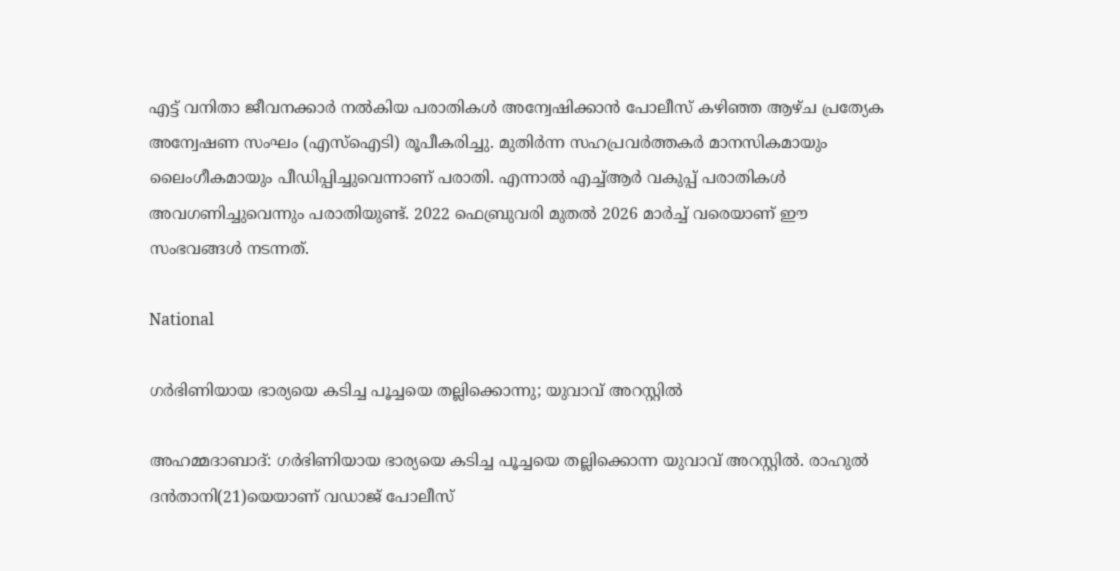എട്ട് വനിതാ ജീവനക്കാർ നൽകിയ പരാതികൾ അന്വേഷിക്കാൻ പോലീസ് കഴിഞ്ഞ ആഴ്ച പ്രത്യേക അന്വേഷണ സംഘം (എസ്‌ഐടി) രൂപീകരിച്ചു. മുതിർന്ന സഹപ്രവർത്തകർ മാനസികമായും ലൈംഗീകമായും പീഡിപ്പിച്ചുവെന്നാണ് പരാതി. എന്നാൽ എച്ച്ആർ വകുപ്പ് പരാതികൾ അവഗണിച്ചുവെന്നും പരാതിയുണ്ട്. 2022 ഫെബ്രുവരി മുതൽ 2026 മാർച്ച് വരെയാണ് ഈ സംഭവങ്ങൾ നടന്നത്.

National

ഗർഭിണിയായ ഭാര്യയെ കടിച്ച പൂച്ചയെ തല്ലിക്കൊന്നു; യുവാവ് അറസ്റ്റിൽ

അഹമ്മദാബാദ്: ഗർഭിണിയായ ഭാര്യയെ കടിച്ച പൂച്ചയെ തല്ലിക്കൊന്ന യുവാവ് അറസ്റ്റിൽ. രാഹുൽ ദൻതാനി(21)യെയാണ് വഡാജ് പോലീസ്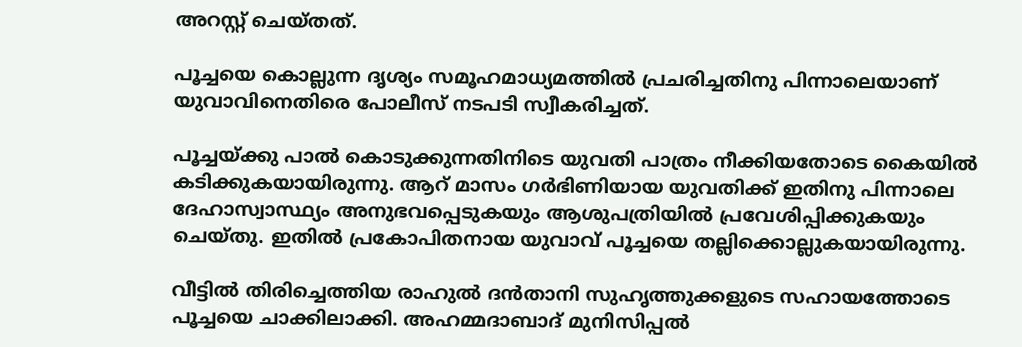അറസ്റ്റ് ചെയ്തത്.

പൂച്ചയെ കൊല്ലുന്ന ദൃശ്യം സമൂഹമാധ്യമത്തിൽ പ്രചരിച്ചതിനു പിന്നാലെയാണ് യുവാവിനെതിരെ പോലീസ് നടപടി സ്വീകരിച്ചത്.

പൂച്ചയ്ക്കു പാൽ കൊടുക്കുന്നതിനിടെ യുവതി പാത്രം നീക്കിയതോടെ കൈയിൽ കടിക്കുകയായിരുന്നു. ആറ് മാസം ഗർഭിണിയായ യുവതിക്ക് ഇതിനു പിന്നാലെ ദേഹാസ്വാസ്ഥ്യം അനുഭവപ്പെടുകയും ആശുപത്രിയിൽ പ്രവേശിപ്പിക്കുകയും ചെയ്തു. ഇതിൽ പ്രകോപിതനായ യുവാവ് പൂച്ചയെ തല്ലിക്കൊല്ലുകയായിരുന്നു.

വീട്ടിൽ തിരിച്ചെത്തിയ രാഹുൽ ദൻതാനി സുഹൃത്തുക്കളുടെ സഹായത്തോടെ പൂച്ചയെ ചാക്കിലാക്കി. അഹമ്മദാബാദ് മുനിസിപ്പൽ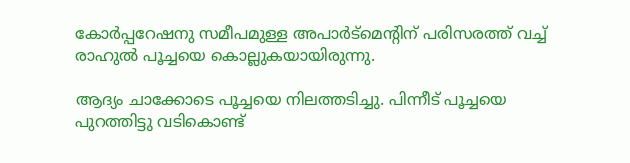കോർപ്പറേഷനു സമീപമുള്ള അപാർട്‌മെന്‍റിന് പരിസരത്ത് വച്ച് രാഹുൽ പൂച്ചയെ കൊല്ലുകയായിരുന്നു.

ആദ്യം ചാക്കോടെ പൂച്ചയെ നിലത്തടിച്ചു. പിന്നീട് പൂച്ചയെ പുറത്തിട്ടു വടികൊണ്ട്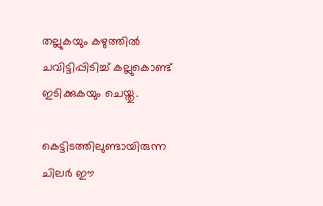തല്ലുകയും കഴുത്തിൽ ചവിട്ടിപ്പിടിച്ച് കല്ലുകൊണ്ട് ഇടിക്കുകയും ചെയ്തു.

കെട്ടിടത്തിലുണ്ടായിരുന്ന ചിലർ ഈ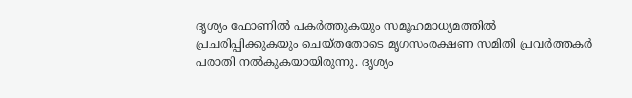ദൃശ്യം ഫോണിൽ പകർത്തുകയും സമൂഹമാധ്യമത്തിൽ പ്രചരിപ്പിക്കുകയും ചെയ്തതോടെ മൃഗസംരക്ഷണ സമിതി പ്രവർത്തകർ പരാതി നൽകുകയായിരുന്നു. ദൃശ്യം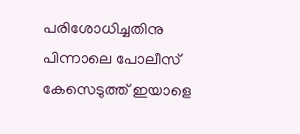പരിശോധിച്ചതിനു പിന്നാലെ പോലീസ് കേസെടുത്ത് ഇയാളെ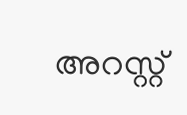അറസ്റ്റ്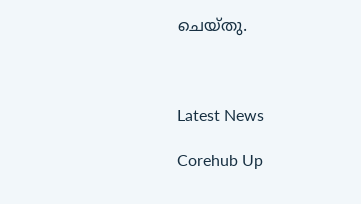ചെയ്തു.



Latest News

Corehub Up